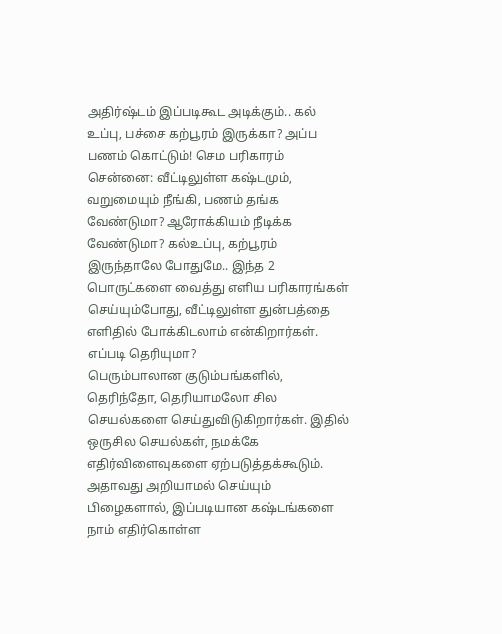அதிர்ஷ்டம் இப்படிகூட அடிக்கும்.. கல் உப்பு, பச்சை கற்பூரம் இருக்கா? அப்ப பணம் கொட்டும்! செம பரிகாரம்
சென்னை: வீட்டிலுள்ள கஷ்டமும், வறுமையும் நீங்கி, பணம் தங்க வேண்டுமா? ஆரோக்கியம் நீடிக்க வேண்டுமா? கல்உப்பு, கற்பூரம் இருந்தாலே போதுமே.. இந்த 2 பொருட்களை வைத்து எளிய பரிகாரங்கள் செய்யும்போது, வீட்டிலுள்ள துன்பத்தை எளிதில் போக்கிடலாம் என்கிறார்கள். எப்படி தெரியுமா?
பெரும்பாலான குடும்பங்களில், தெரிந்தோ, தெரியாமலோ சில செயல்களை செய்துவிடுகிறார்கள். இதில் ஒருசில செயல்கள், நமக்கே எதிர்விளைவுகளை ஏற்படுத்தக்கூடும். அதாவது அறியாமல் செய்யும் பிழைகளால், இப்படியான கஷ்டங்களை நாம் எதிர்கொள்ள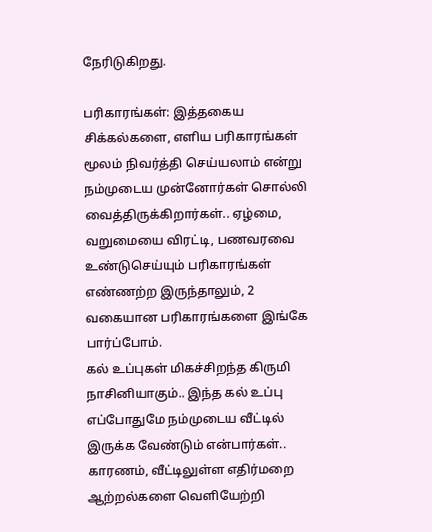நேரிடுகிறது.

பரிகாரங்கள்: இத்தகைய சிக்கல்களை, எளிய பரிகாரங்கள் மூலம் நிவர்த்தி செய்யலாம் என்று நம்முடைய முன்னோர்கள் சொல்லி வைத்திருக்கிறார்கள்.. ஏழ்மை, வறுமையை விரட்டி, பணவரவை உண்டுசெய்யும் பரிகாரங்கள் எண்ணற்ற இருந்தாலும், 2 வகையான பரிகாரங்களை இங்கே பார்ப்போம்.
கல் உப்புகள் மிகச்சிறந்த கிருமி நாசினியாகும்.. இந்த கல் உப்பு எப்போதுமே நம்முடைய வீட்டில் இருக்க வேண்டும் என்பார்கள்.. காரணம், வீட்டிலுள்ள எதிர்மறை ஆற்றல்களை வெளியேற்றி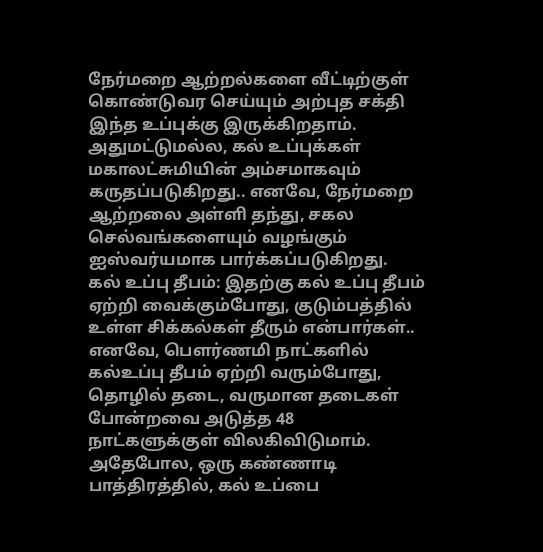நேர்மறை ஆற்றல்களை வீட்டிற்குள் கொண்டுவர செய்யும் அற்புத சக்தி இந்த உப்புக்கு இருக்கிறதாம். அதுமட்டுமல்ல, கல் உப்புக்கள் மகாலட்சுமியின் அம்சமாகவும் கருதப்படுகிறது.. எனவே, நேர்மறை ஆற்றலை அள்ளி தந்து, சகல செல்வங்களையும் வழங்கும் ஐஸ்வர்யமாக பார்க்கப்படுகிறது.
கல் உப்பு தீபம்: இதற்கு கல் உப்பு தீபம் ஏற்றி வைக்கும்போது, குடும்பத்தில் உள்ள சிக்கல்கள் தீரும் என்பார்கள்.. எனவே, பௌர்ணமி நாட்களில் கல்உப்பு தீபம் ஏற்றி வரும்போது, தொழில் தடை, வருமான தடைகள் போன்றவை அடுத்த 48 நாட்களுக்குள் விலகிவிடுமாம்.
அதேபோல, ஒரு கண்ணாடி பாத்திரத்தில், கல் உப்பை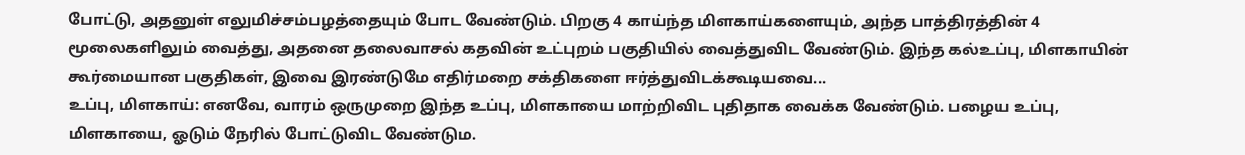போட்டு, அதனுள் எலுமிச்சம்பழத்தையும் போட வேண்டும். பிறகு 4 காய்ந்த மிளகாய்களையும், அந்த பாத்திரத்தின் 4 மூலைகளிலும் வைத்து, அதனை தலைவாசல் கதவின் உட்புறம் பகுதியில் வைத்துவிட வேண்டும். இந்த கல்உப்பு, மிளகாயின் கூர்மையான பகுதிகள், இவை இரண்டுமே எதிர்மறை சக்திகளை ஈர்த்துவிடக்கூடியவை...
உப்பு, மிளகாய்: எனவே, வாரம் ஒருமுறை இந்த உப்பு, மிளகாயை மாற்றிவிட புதிதாக வைக்க வேண்டும். பழைய உப்பு, மிளகாயை, ஓடும் நேரில் போட்டுவிட வேண்டும.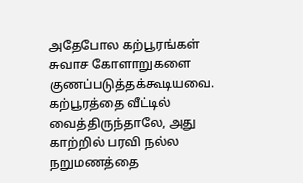அதேபோல கற்பூரங்கள் சுவாச கோளாறுகளை குணப்படுத்தக்கூடியவை. கற்பூரத்தை வீட்டில் வைத்திருந்தாலே, அது காற்றில் பரவி நல்ல நறுமணத்தை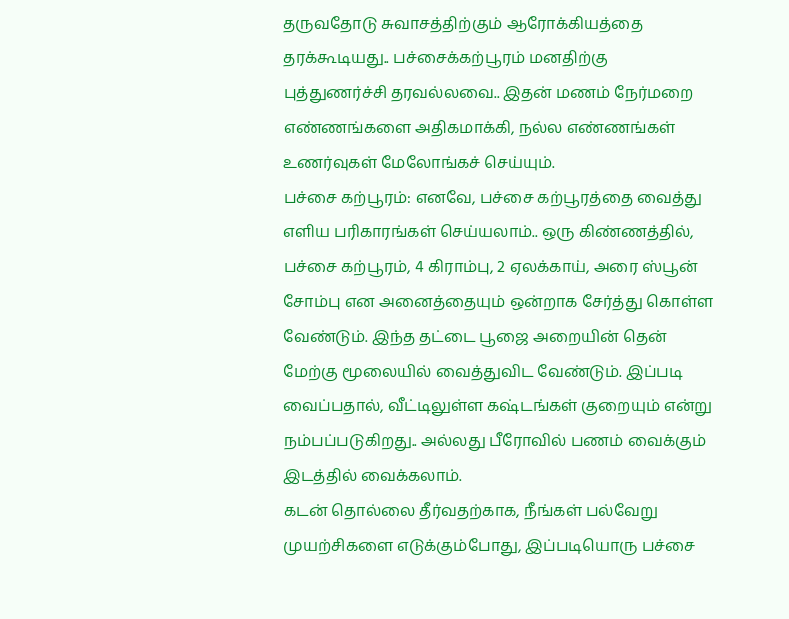தருவதோடு சுவாசத்திற்கும் ஆரோக்கியத்தை தரக்கூடியது.. பச்சைக்கற்பூரம் மனதிற்கு புத்துணர்ச்சி தரவல்லவை.. இதன் மணம் நேர்மறை எண்ணங்களை அதிகமாக்கி, நல்ல எண்ணங்கள் உணர்வுகள் மேலோங்கச் செய்யும்.
பச்சை கற்பூரம்: எனவே, பச்சை கற்பூரத்தை வைத்து எளிய பரிகாரங்கள் செய்யலாம்.. ஒரு கிண்ணத்தில், பச்சை கற்பூரம், 4 கிராம்பு, 2 ஏலக்காய், அரை ஸ்பூன் சோம்பு என அனைத்தையும் ஒன்றாக சேர்த்து கொள்ள வேண்டும். இந்த தட்டை பூஜை அறையின் தென் மேற்கு மூலையில் வைத்துவிட வேண்டும். இப்படி வைப்பதால், வீட்டிலுள்ள கஷ்டங்கள் குறையும் என்று நம்பப்படுகிறது.. அல்லது பீரோவில் பணம் வைக்கும் இடத்தில் வைக்கலாம்.
கடன் தொல்லை தீர்வதற்காக, நீங்கள் பல்வேறு முயற்சிகளை எடுக்கும்போது, இப்படியொரு பச்சை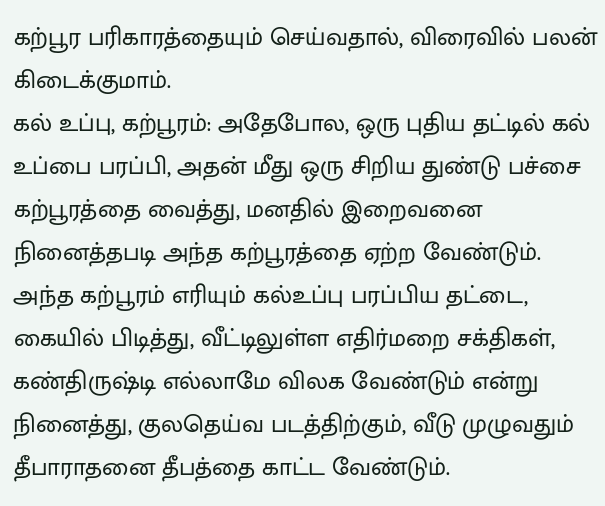கற்பூர பரிகாரத்தையும் செய்வதால், விரைவில் பலன் கிடைக்குமாம்.
கல் உப்பு, கற்பூரம்: அதேபோல, ஒரு புதிய தட்டில் கல் உப்பை பரப்பி, அதன் மீது ஒரு சிறிய துண்டு பச்சை கற்பூரத்தை வைத்து, மனதில் இறைவனை நினைத்தபடி அந்த கற்பூரத்தை ஏற்ற வேண்டும். அந்த கற்பூரம் எரியும் கல்உப்பு பரப்பிய தட்டை, கையில் பிடித்து, வீட்டிலுள்ள எதிர்மறை சக்திகள், கண்திருஷ்டி எல்லாமே விலக வேண்டும் என்று நினைத்து, குலதெய்வ படத்திற்கும், வீடு முழுவதும் தீபாராதனை தீபத்தை காட்ட வேண்டும்.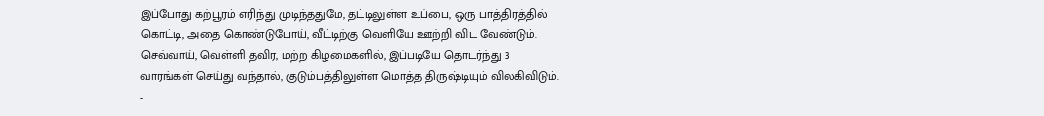இப்போது கற்பூரம் எரிந்து முடிந்ததுமே, தட்டிலுள்ள உப்பை, ஒரு பாத்திரத்தில் கொட்டி, அதை கொண்டுபோய், வீட்டிற்கு வெளியே ஊற்றி விட வேண்டும். செவ்வாய், வெள்ளி தவிர, மற்ற கிழமைகளில், இப்படியே தொடர்ந்து 3 வாரங்கள் செய்து வந்தால், குடும்பத்திலுள்ள மொத்த திருஷ்டியும் விலகிவிடும்.
-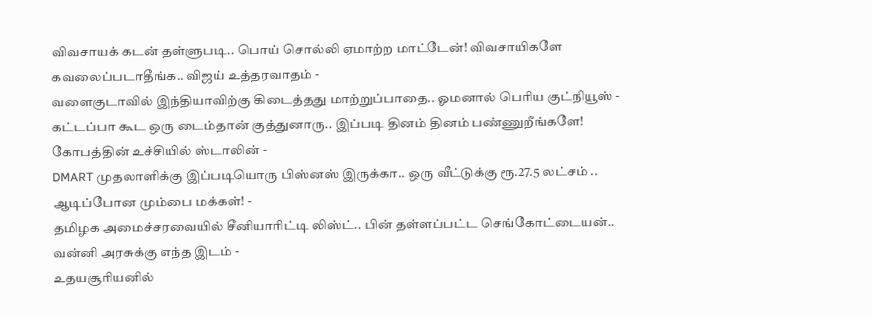விவசாயக் கடன் தள்ளுபடி.. பொய் சொல்லி ஏமாற்ற மாட்டேன்! விவசாயிகளே கவலைப்படாதீங்க.. விஜய் உத்தரவாதம் -
வளைகுடாவில் இந்தியாவிற்கு கிடைத்தது மாற்றுப்பாதை.. ஓமனால் பெரிய குட்நியூஸ் -
கட்டப்பா கூட ஒரு டைம்தான் குத்துனாரு.. இப்படி தினம் தினம் பண்ணுறீங்களே! கோபத்தின் உச்சியில் ஸ்டாலின் -
DMART முதலாளிக்கு இப்படியொரு பிஸ்னஸ் இருக்கா.. ஒரு வீட்டுக்கு ரூ.27.5 லட்சம் .. ஆடிப்போன மும்பை மக்கள்! -
தமிழக அமைச்சரவையில் சீனியாரிட்டி லிஸ்ட்.. பின் தள்ளப்பட்ட செங்கோட்டையன்.. வன்னி அரசுக்கு எந்த இடம் -
உதயசூரியனில்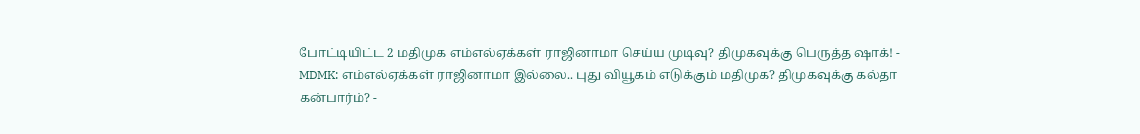போட்டியிட்ட 2 மதிமுக எம்எல்ஏக்கள் ராஜினாமா செய்ய முடிவு? திமுகவுக்கு பெருத்த ஷாக்! -
MDMK: எம்எல்ஏக்கள் ராஜினாமா இல்லை.. புது வியூகம் எடுக்கும் மதிமுக? திமுகவுக்கு கல்தா கன்பார்ம்? -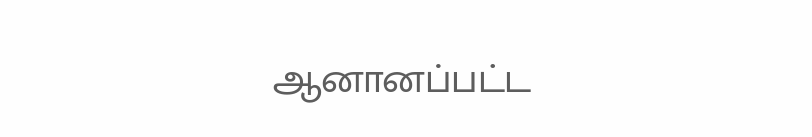ஆனானப்பட்ட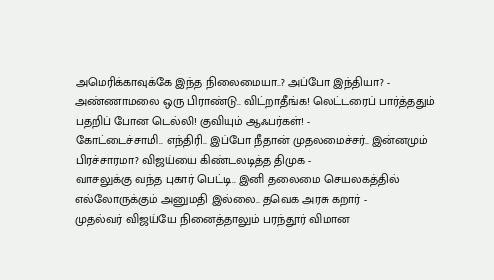அமெரிக்காவுக்கே இந்த நிலைமையா..? அப்போ இந்தியா? -
அண்ணாமலை ஒரு பிராண்டு.. விட்றாதீங்க! லெட்டரைப் பார்த்ததும் பதறிப் போன டெல்லி! குவியும் ஆஃபர்கள்! -
கோட்டைச்சாமி.. எந்திரி.. இப்போ நீதான் முதலமைச்சர்.. இன்னமும் பிரச்சாரமா? விஜய்யை கிண்டலடித்த திமுக -
வாசலுக்கு வந்த புகார் பெட்டி.. இனி தலைமை செயலகத்தில் எல்லோருக்கும் அனுமதி இல்லை.. தவெக அரசு கறார் -
முதல்வர் விஜய்யே நினைத்தாலும் பரந்தூர் விமான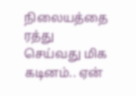நிலையத்தை ரத்து செய்வது மிக கடினம்.. ஏன்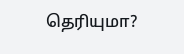தெரியுமா?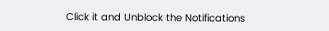Click it and Unblock the Notifications